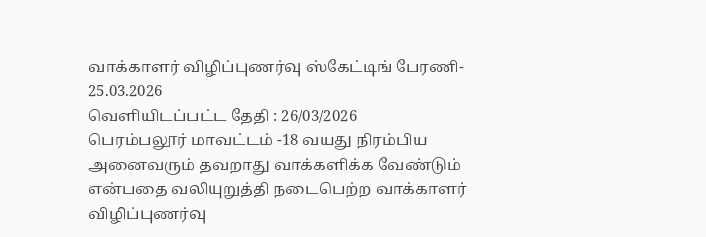வாக்காளர் விழிப்புணர்வு ஸ்கேட்டிங் பேரணி- 25.03.2026
வெளியிடப்பட்ட தேதி : 26/03/2026
பெரம்பலூர் மாவட்டம் -18 வயது நிரம்பிய அனைவரும் தவறாது வாக்களிக்க வேண்டும் என்பதை வலியுறுத்தி நடைபெற்ற வாக்காளர் விழிப்புணர்வு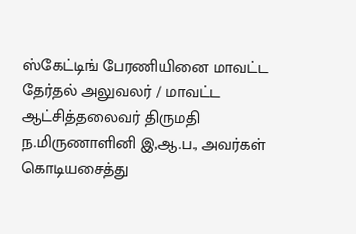ஸ்கேட்டிங் பேரணியினை மாவட்ட தேர்தல் அலுவலர் / மாவட்ட ஆட்சித்தலைவர் திருமதி ந.மிருணாளினி இ,ஆ.ப., அவர்கள் கொடியசைத்து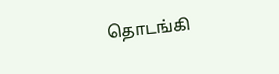தொடங்கி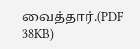வைத்தார்.(PDF 38KB)